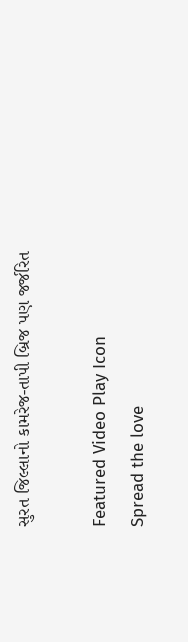સુરત જિલ્લાનો કામરેજ-તાપી બ્રિજ પણ જર્જરિત

Featured Video Play Icon
Spread the love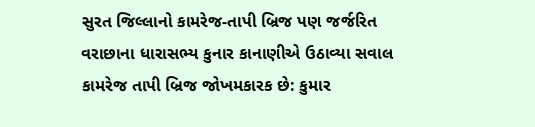સુરત જિલ્લાનો કામરેજ-તાપી બ્રિજ પણ જર્જરિત
વરાછાના ધારાસભ્ય કુનાર કાનાણીએ ઉઠાવ્યા સવાલ
કામરેજ તાપી બ્રિજ જોખમકારક છે: કુમાર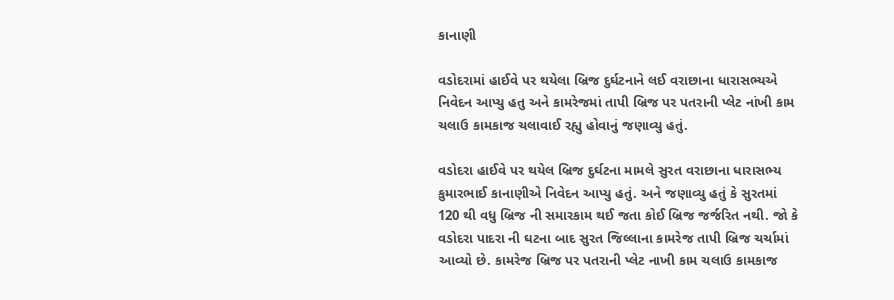કાનાણી

વડોદરામાં હાઈવે પર થયેલા બ્રિજ દુર્ઘટનાને લઈ વરાછાના ધારાસભ્યએ નિવેદન આપ્યુ હતુ અને કામરેજમાં તાપી બ્રિજ પર પતરાની પ્લેટ નાંખી કામ ચલાઉ કામકાજ ચલાવાઈ રહ્યુ હોવાનું જણાવ્યુ હતું.

વડોદરા હાઈવે પર થયેલ બ્રિજ દુર્ઘટના મામલે સુરત વરાછાના ધારાસભ્ય કુમારભાઈ કાનાણીએ નિવેદન આપ્યુ હતું. અને જણાવ્યુ હતું કે સુરતમાં 120 થી વધુ બ્રિજ ની સમારકામ થઈ જતા કોઈ બ્રિજ જર્જરિત નથી. જો કે વડોદરા પાદરા ની ઘટના બાદ સુરત જિલ્લાના કામરેજ તાપી બ્રિજ ચર્ચામાં આવ્યો છે. કામરેજ બ્રિજ પર પતરાની પ્લેટ નાખી કામ ચલાઉ કામકાજ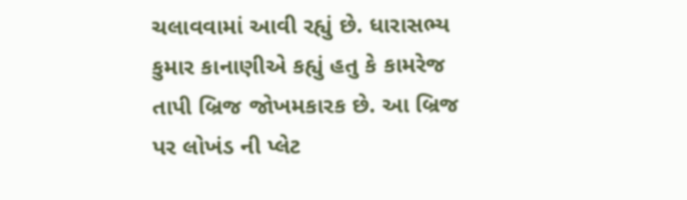ચલાવવામાં આવી રહ્યું છે. ધારાસભ્ય કુમાર કાનાણીએ કહ્યું હતુ કે કામરેજ તાપી બ્રિજ જોખમકારક છે. આ બ્રિજ પર લોખંડ ની પ્લેટ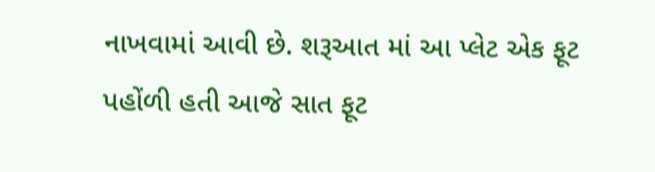નાખવામાં આવી છે. શરૂઆત માં આ પ્લેટ એક ફૂટ પહોંળી હતી આજે સાત ફૂટ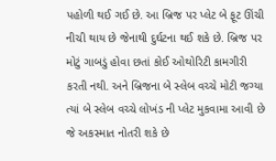પહોળી થઈ ગઈ છે. આ બ્રિજ પર પ્લેટ બે ફૂટ ઊંચી નીચી થાય છે જેનાથી દુર્ઘટના થઈ શકે છે. બ્રિજ પર મોટું ગાબડું હોવા છતાં કોઈ ઓથોરિટી કામગીરી કરતી નથી. અને બ્રિજના બે સ્લેબ વચ્ચે મોટી જગ્યા ત્યાં બે સ્લેબ વચ્ચે લોખંડ ની પ્લેટ મુકવામા આવી છે જે અકસ્માત નોતરી શકે છે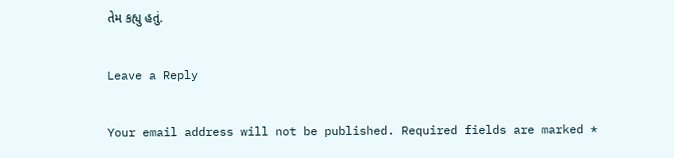તેમ કહ્યુ હતું.

Leave a Reply

Your email address will not be published. Required fields are marked *